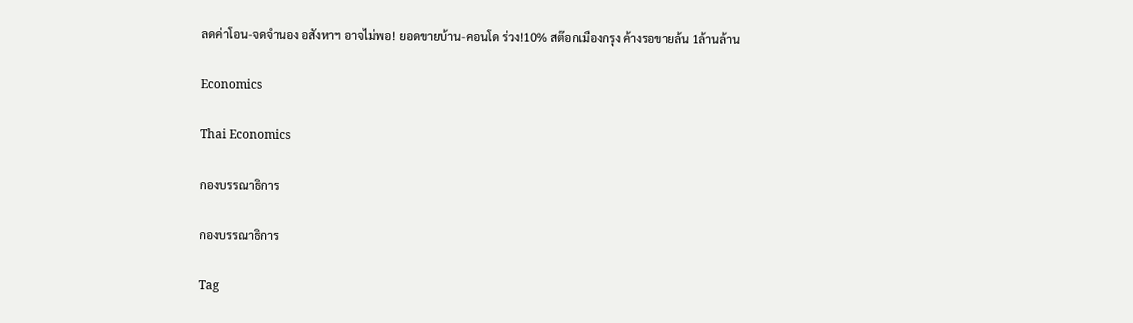ลดค่าโอน-จดจำนอง อสังหาฯ อาจไม่พอ! ยอดขายบ้าน-คอนโด ร่วง!10% สต๊อกเมืองกรุง ค้างรอขายล้น 1ล้านล้าน

Economics

Thai Economics

กองบรรณาธิการ

กองบรรณาธิการ

Tag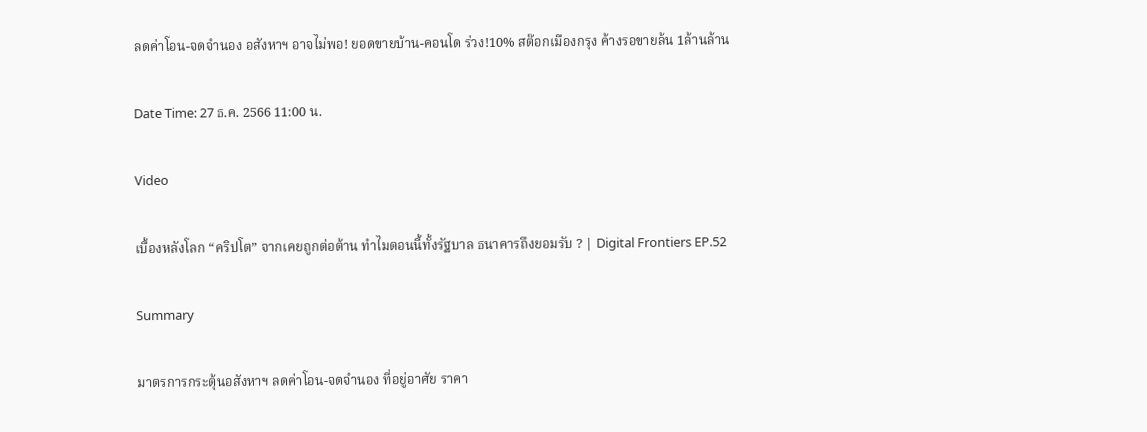ลดค่าโอน-จดจำนอง อสังหาฯ อาจไม่พอ! ยอดขายบ้าน-คอนโด ร่วง!10% สต๊อกเมืองกรุง ค้างรอขายล้น 1ล้านล้าน

Date Time: 27 ธ.ค. 2566 11:00 น.

Video

เบื้องหลังโลก “คริปโต” จากเคยถูกต่อต้าน ทำไมตอนนี้ทั้งรัฐบาล ธนาคารถึงยอมรับ ? | Digital Frontiers EP.52

Summary

มาตรการกระตุ้นอสังหาฯ ลดค่าโอน-จดจำนอง ที่อยู่อาศัย ราคา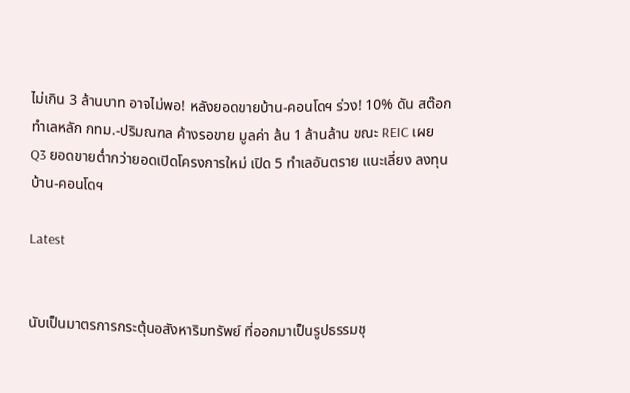ไม่เกิน 3 ล้านบาท อาจไม่พอ! หลังยอดขายบ้าน-คอนโดฯ ร่วง! 10% ดัน สต๊อก ทำเลหลัก กทม.-ปริมณฑล ค้างรอขาย มูลค่า ล้น 1 ล้านล้าน ขณะ REIC เผย Q3 ยอดขายต่ำกว่ายอดเปิดโครงการใหม่ เปิด 5 ทำเลอันตราย แนะเลี่ยง ลงทุน บ้าน-คอนโดฯ

Latest


นับเป็นมาตรการกระตุ้นอสังหาริมทรัพย์ ที่ออกมาเป็นรูปธรรมชุ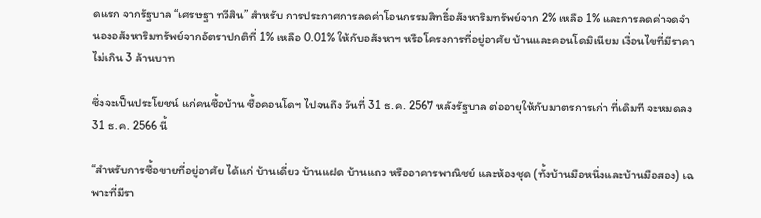ดแรก จากรัฐบาล “เศรษฐา ทวีสิน” สำหรับ การประกาศการลดค่าโอนกรรมสิทธิ์อสังหาริมทรัพย์จาก 2% เหลือ 1% และการลดค่าจดจำนองอสังหาริมทรัพย์จากอัตราปกติที่ 1% เหลือ 0.01% ให้กับอสังหาฯ หรือโครงการที่อยู่อาศัย บ้านและคอนโดมิเนียม เงื่อนไขที่มีราคาไม่เกิน 3 ล้านบาท

ซึ่งจะเป็นประโยชน์ แก่คนซื้อบ้าน ซื้อคอนโดฯ ไปจนถึง วันที่ 31 ธ.ค. 2567 หลังรัฐบาล ต่ออายุให้กับมาตรการเก่า ที่เดิมที จะหมดลง 31 ธ.ค. 2566 นี้

“สำหรับการซื้อขายที่อยู่อาศัย ได้แก่ บ้านเดี่ยว บ้านแฝด บ้านแถว หรืออาคารพาณิชย์ และห้องชุด (ทั้งบ้านมือหนึ่งและบ้านมือสอง) เฉพาะที่มีรา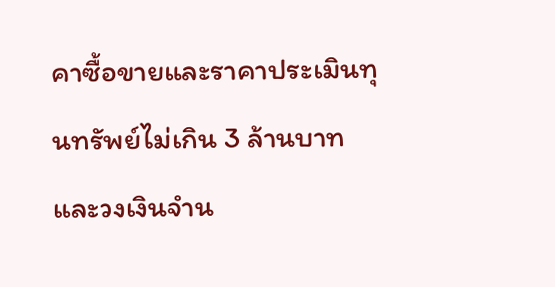คาซื้อขายและราคาประเมินทุนทรัพย์ไม่เกิน 3 ล้านบาท และวงเงินจำน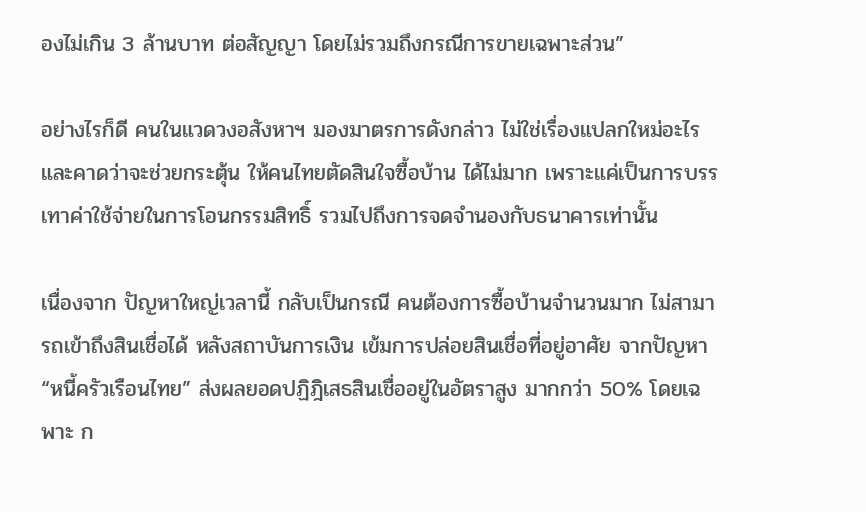องไม่เกิน 3 ล้านบาท ต่อสัญญา โดยไม่รวมถึงกรณีการขายเฉพาะส่วน”

อย่างไรก็ดี คนในแวดวงอสังหาฯ มองมาตรการดังกล่าว ไม่ใช่เรื่องแปลกใหม่อะไร และคาดว่าจะช่วยกระตุ้น ให้คนไทยตัดสินใจซื้อบ้าน ได้ไม่มาก เพราะแค่เป็นการบรรเทาค่าใช้จ่ายในการโอนกรรมสิทธิ์ รวมไปถึงการจดจำนองกับธนาคารเท่านั้น

เนื่องจาก ปัญหาใหญ่เวลานี้ กลับเป็นกรณี คนต้องการซื้อบ้านจำนวนมาก ไม่สามารถเข้าถึงสินเชื่อได้ หลังสถาบันการเงิน เข้มการปล่อยสินเชื่อที่อยู่อาศัย จากปัญหา “หนี้ครัวเรือนไทย” ส่งผลยอดปฏิฎิเสธสินเชื่ออยู่ในอัตราสูง มากกว่า 50% โดยเฉพาะ ก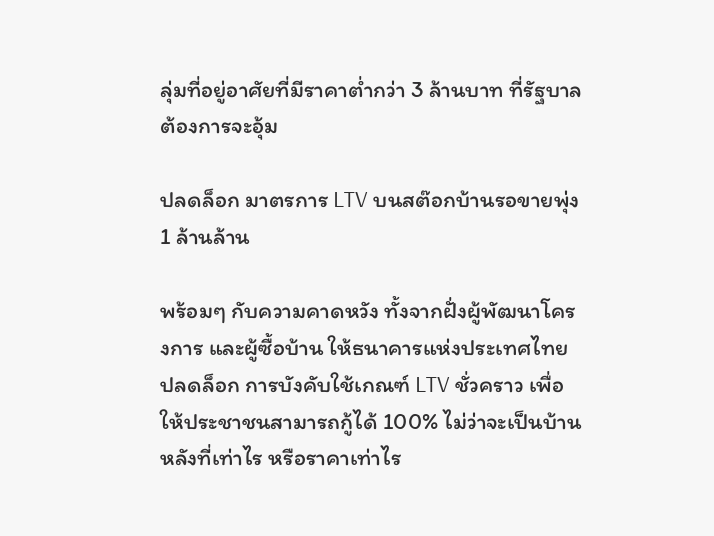ลุ่มที่อยู่อาศัยที่มีราคาต่ำกว่า 3 ล้านบาท ที่รัฐบาลต้องการจะอุ้ม

ปลดล็อก มาตรการ LTV บนสต๊อกบ้านรอขายพุ่ง 1 ล้านล้าน

พร้อมๆ กับความคาดหวัง ทั้งจากฝั่งผู้พัฒนาโครงการ และผู้ซื้อบ้าน ให้ธนาคารแห่งประเทศไทย ปลดล็อก การบังคับใช้เกณฑ์ LTV ชั่วคราว เพื่อให้ประชาชนสามารถกู้ได้ 100% ไม่ว่าจะเป็นบ้านหลังที่เท่าไร หรือราคาเท่าไร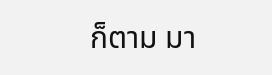ก็ตาม มา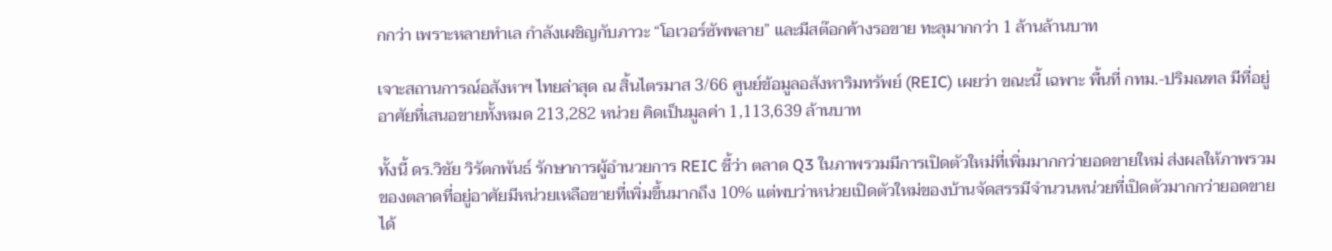กกว่า เพราะหลายทำเล กำลังเผชิญกับภาวะ “โอเวอร์ซัพพลาย” และมีสต๊อกค้างรอขาย ทะลุมากกว่า 1 ล้านล้านบาท

เจาะสถานการณ์อสังหาฯ ไทยล่าสุด ณ สิ้นไตรมาส 3/66 ศูนย์ข้อมูลอสังหาริมทรัพย์ (REIC) เผยว่า ขณะนี้ เฉพาะ พื้นที่ กทม.-ปริมณฑล มีที่อยู่อาศัยที่เสนอขายทั้งหมด 213,282 หน่วย คิดเป็นมูลค่า 1,113,639 ล้านบาท

ทั้งนี้ ดร.วิชัย วิรัตกพันธ์ รักษาการผู้อำนวยการ REIC ชี้ว่า ตลาด Q3 ในภาพรวมมีการเปิดตัวใหม่ที่เพิ่มมากกว่ายอดขายใหม่ ส่งผลให้ภาพรวมของตลาดที่อยู่อาศัยมีหน่วยเหลือขายที่เพิ่มขึ้นมากถึง 10% แต่พบว่าหน่วยเปิดตัวใหม่ของบ้านจัดสรรมีจำนวนหน่วยที่เปิดตัวมากกว่ายอดขายได้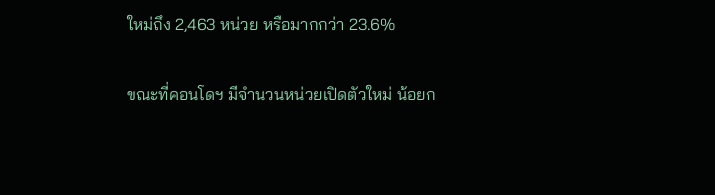ใหม่ถึง 2,463 หน่วย หรือมากกว่า 23.6%

ขณะที่คอนโดฯ มีจำนวนหน่วยเปิดตัวใหม่ น้อยก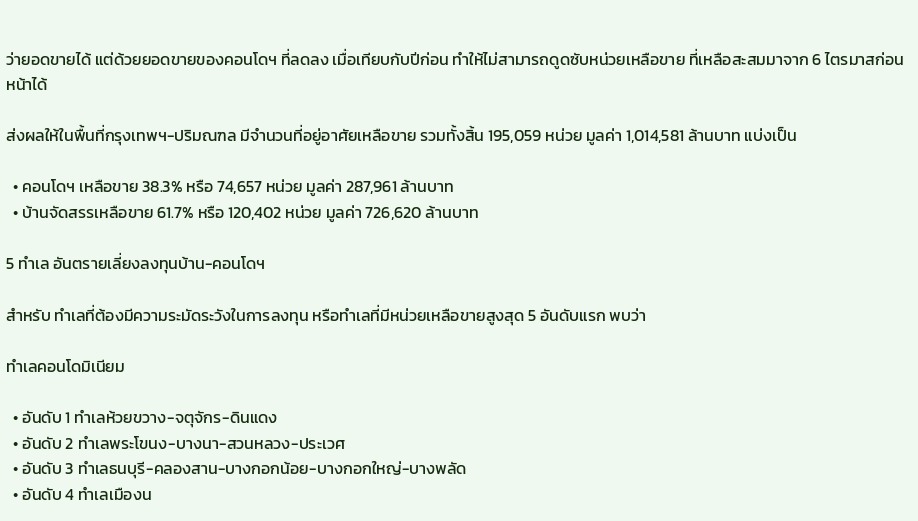ว่ายอดขายได้ แต่ด้วยยอดขายของคอนโดฯ ที่ลดลง เมื่อเทียบกับปีก่อน ทำให้ไม่สามารถดูดซับหน่วยเหลือขาย ที่เหลือสะสมมาจาก 6 ไตรมาสก่อนหน้าได้

ส่งผลให้ในพื้นที่กรุงเทพฯ-ปริมณฑล มีจำนวนที่อยู่อาศัยเหลือขาย รวมทั้งสิ้น 195,059 หน่วย มูลค่า 1,014,581 ล้านบาท แบ่งเป็น

  • คอนโดฯ เหลือขาย 38.3% หรือ 74,657 หน่วย มูลค่า 287,961 ล้านบาท
  • บ้านจัดสรรเหลือขาย 61.7% หรือ 120,402 หน่วย มูลค่า 726,620 ล้านบาท

5 ทำเล อันตรายเลี่ยงลงทุนบ้าน-คอนโดฯ

สำหรับ ทำเลที่ต้องมีความระมัดระวังในการลงทุน หรือทำเลที่มีหน่วยเหลือขายสูงสุด 5 อันดับแรก พบว่า

ทำเลคอนโดมิเนียม

  • อันดับ 1 ทำเลห้วยขวาง-จตุจักร-ดินแดง
  • อันดับ 2 ทำเลพระโขนง-บางนา-สวนหลวง-ประเวศ
  • อันดับ 3 ทำเลธนบุรี-คลองสาน-บางกอกน้อย-บางกอกใหญ่-บางพลัด
  • อันดับ 4 ทำเลเมืองน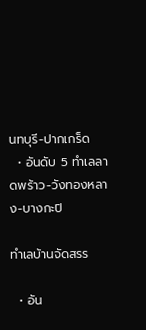นทบุรี-ปากเกร็ด
  • อันดับ 5 ทำเลลาดพร้าว-วังทองหลาง-บางกะปิ

ทำเลบ้านจัดสรร

  • อัน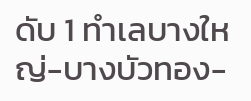ดับ 1 ทำเลบางใหญ่-บางบัวทอง-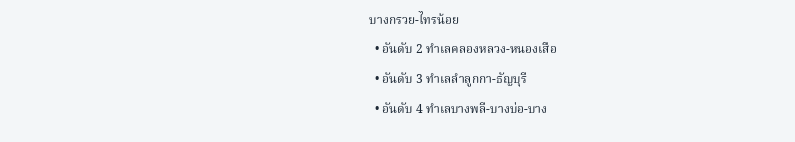บางกรวย-ไทรน้อย
  • อันดับ 2 ทำเลคลองหลวง-หนองเสือ
  • อันดับ 3 ทำเลลำลูกกา-ธัญบุรี
  • อันดับ 4 ทำเลบางพลี-บางบ่อ-บาง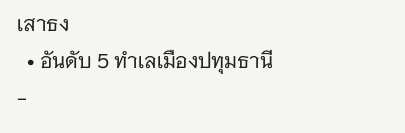เสาธง
  • อันดับ 5 ทำเลเมืองปทุมธานี-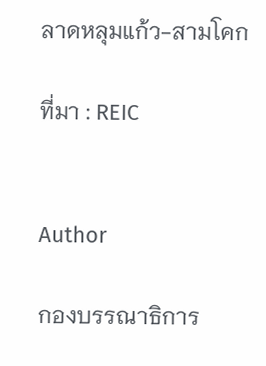ลาดหลุมแก้ว-สามโคก

ที่มา : REIC


Author

กองบรรณาธิการ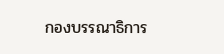กองบรรณาธิการ